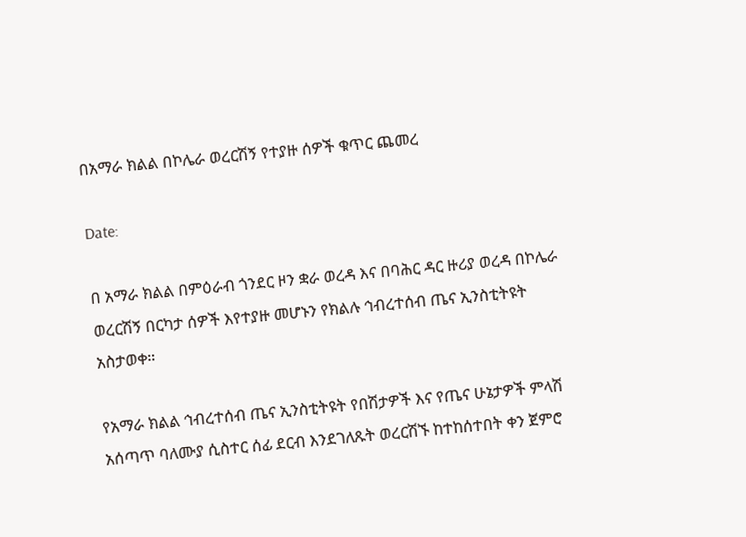በአማራ ክልል በኮሌራ ወረርሽኝ የተያዙ ሰዎች ቁጥር ጨመረ

Date:

በ አማራ ክልል በምዕራብ ጎንደር ዞን ቋራ ወረዳ እና በባሕር ዳር ዙሪያ ወረዳ በኮሌራ ወረርሽኝ በርካታ ሰዎች እየተያዙ መሆኑን የክልሉ ኅብረተሰብ ጤና ኢንስቲትዩት አስታወቀ።

የአማራ ክልል ኅብረተሰብ ጤና ኢንስቲትዩት የበሽታዎች እና የጤና ሁኔታዎች ምላሽ አሰጣጥ ባለሙያ ሲስተር ሰፊ ደርብ እንደገለጹት ወረርሽኙ ከተከሰተበት ቀን ጀምሮ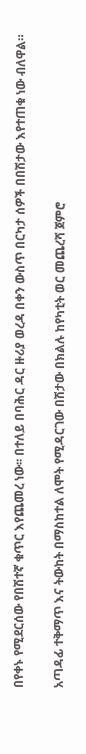በየቀኑ የሚደርሰው የበሽተኛ ቁጥር እየጨመረ ነው፡፡ በተለይ በባሕር ዳር ዙሪያ ወረዳ በቀን ውስጥ በርካታ ሰዎች በበሽታው እየተጠቁ ነው ብለዋል።

አጣዳፊ ተቅማጥ እና ትውከት በማስከተል ለሞት የሚዳርገው በሽታው በክልሉ ከየካቲት ወር መጨረሻ ጀምሮ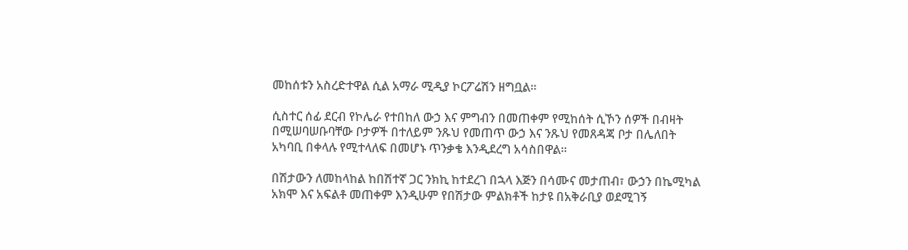መከሰቱን አስረድተዋል ሲል አማራ ሚዲያ ኮርፖሬሽን ዘግቧል።

ሲስተር ሰፊ ደርብ የኮሌራ የተበከለ ውኃ እና ምግብን በመጠቀም የሚከሰት ሲኾን ሰዎች በብዛት በሚሠባሠቡባቸው ቦታዎች በተለይም ንጹህ የመጠጥ ውኃ እና ንጹህ የመጸዳጃ ቦታ በሌለበት አካባቢ በቀላሉ የሚተላለፍ በመሆኑ ጥንቃቄ እንዲደረግ አሳስበዋል።

በሽታውን ለመከላከል ከበሽተኛ ጋር ንክኪ ከተደረገ በኋላ እጅን በሳሙና መታጠብ፣ ውኃን በኬሚካል አክሞ እና አፍልቶ መጠቀም እንዲሁም የበሽታው ምልክቶች ከታዩ በአቅራቢያ ወደሚገኝ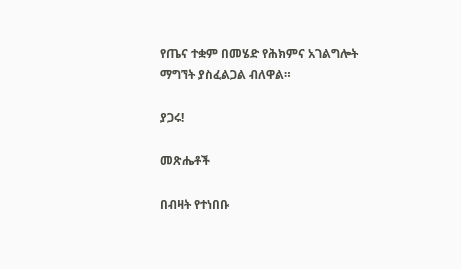የጤና ተቋም በመሄድ የሕክምና አገልግሎት ማግኘት ያስፈልጋል ብለዋል።

ያጋሩ!

መጽሔቶች

በብዛት የተነበቡ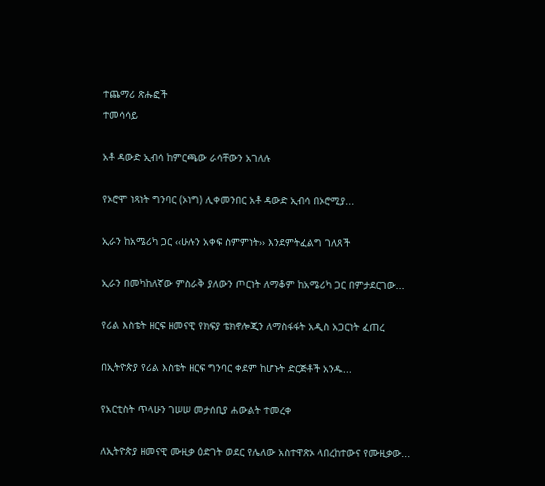ተጨማሪ ጽሑፎች
ተመሳሳይ

አቶ ዳውድ ኢብሳ ከምርጫው ራሳቸውን አገለሉ

የኦሮሞ ነጻነት ግንባር (ኦነግ) ሊቀመንበር አቶ ዳውድ ኢብሳ በኦሮሚያ...

ኢራን ከአሜሪካ ጋር ‹‹ሁሉን አቀፍ ስምምነት›› እንደምትፈልግ ገለጸች

ኢራን በመካከለኛው ምስራቅ ያለውን ጦርነት ለማቆም ከአሜሪካ ጋር በምታደርገው...

የሪል እስቴት ዘርፍ ዘመናዊ የክፍያ ቴክኖሎጂን ለማስፋፋት አዲስ አጋርነት ፈጠረ

በኢትዮጵያ የሪል እስቴት ዘርፍ ግንባር ቀደም ከሆኑት ድርጅቶች አንዱ...

የአርቲስት ጥላሁን ገሠሠ መታሰቢያ ሐውልት ተመረቀ

ለኢትዮጵያ ዘመናዊ ሙዚቃ ዕድገት ወደር የሌለው አስተዋጽኦ ላበረከተውና የሙዚቃው...